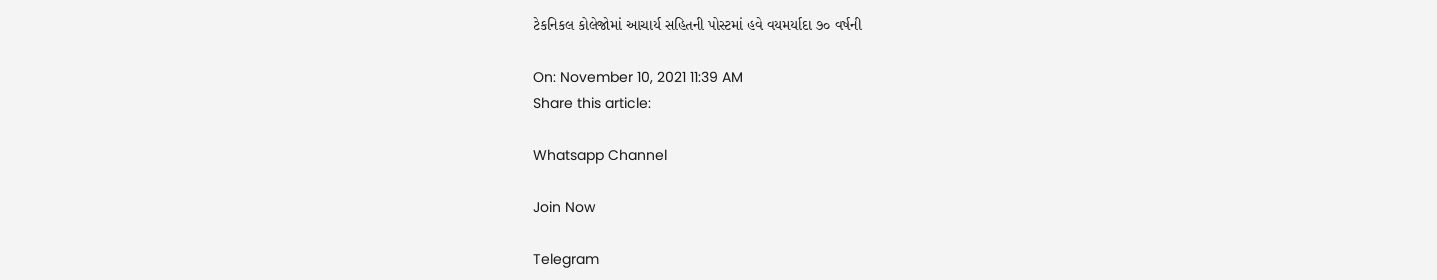ટેકનિકલ કોલેજોમાં આચાર્ય સહિતની પોસ્ટમાં હવે વયમર્યાદા ૭૦ વર્ષની

On: November 10, 2021 11:39 AM
Share this article:

Whatsapp Channel

Join Now

Telegram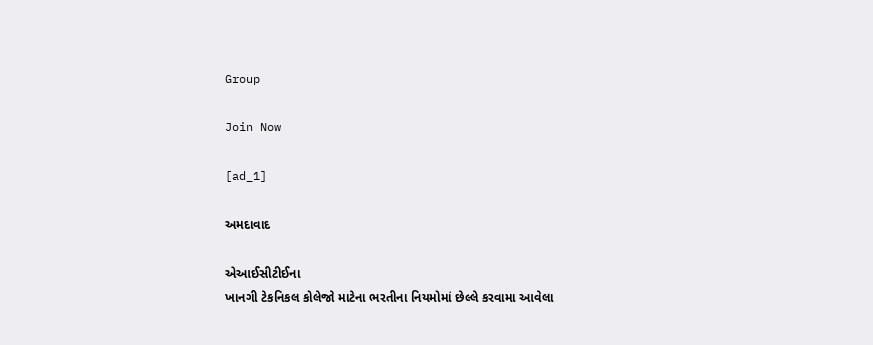Group

Join Now

[ad_1]

અમદાવાદ

એઆઈસીટીઈના
ખાનગી ટેકનિકલ કોલેજો માટેના ભરતીના નિયમોમાં છેલ્લે કરવામા આવેલા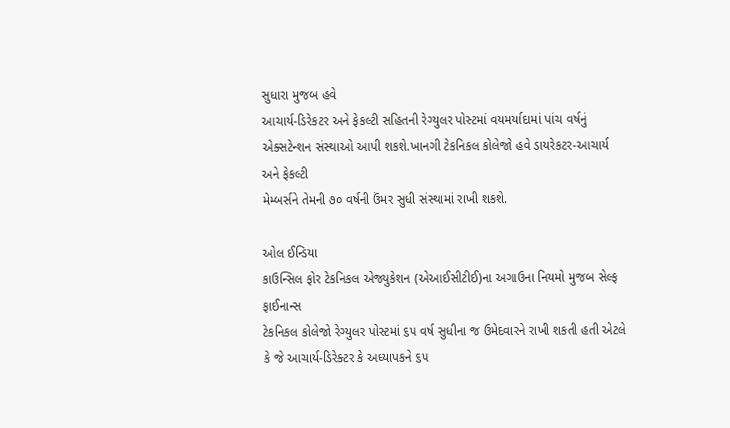સુધારા મુજબ હવે
આચાર્ય-ડિરેકટર અને ફેકલ્ટી સહિતની રેગ્યુલર પોસ્ટમાં વયમર્યાદામાં પાંચ વર્ષનું
એક્સટેન્શન સંસ્થાઓ આપી શકશે.ખાનગી ટેકનિકલ કોલેજો હવે ડાયરેકટર-આચાર્ય અને ફેકલ્ટી
મેમ્બર્સને તેમની ૭૦ વર્ષની ઉંમર સુધી સંસ્થામાં રાખી શકશે.

ઓલ ઈન્ડિયા
કાઉન્સિલ ફોર ટેકનિકલ એજ્યુકેશન (એઆઈસીટીઈ)ના અગાઉના નિયમો મુજબ સેલ્ફ ફાઈનાન્સ
ટેકનિકલ કોલેજો રેગ્યુલર પોસ્ટમાં ૬૫ વર્ષ સુધીના જ ઉમેદવારને રાખી શકતી હતી એટલે
કે જે આચાર્ય-ડિરેક્ટર કે અધ્યાપકને ૬૫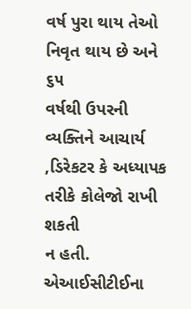વર્ષ પુરા થાય તેઓ નિવૃત થાય છે અને ૬૫
વર્ષથી ઉપરની વ્યક્તિને આચાર્ય
,ડિરેકટર કે અધ્યાપક તરીકે કોલેજો રાખી શકતી
ન હતી. એઆઈસીટીઈના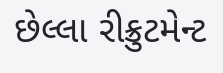છેલ્લા રીક્રુટમેન્ટ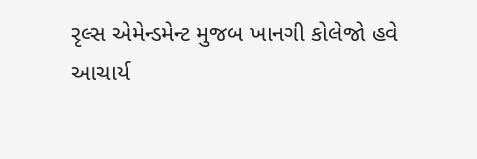રૃલ્સ એમેન્ડમેન્ટ મુજબ ખાનગી કોલેજો હવે
આચાર્ય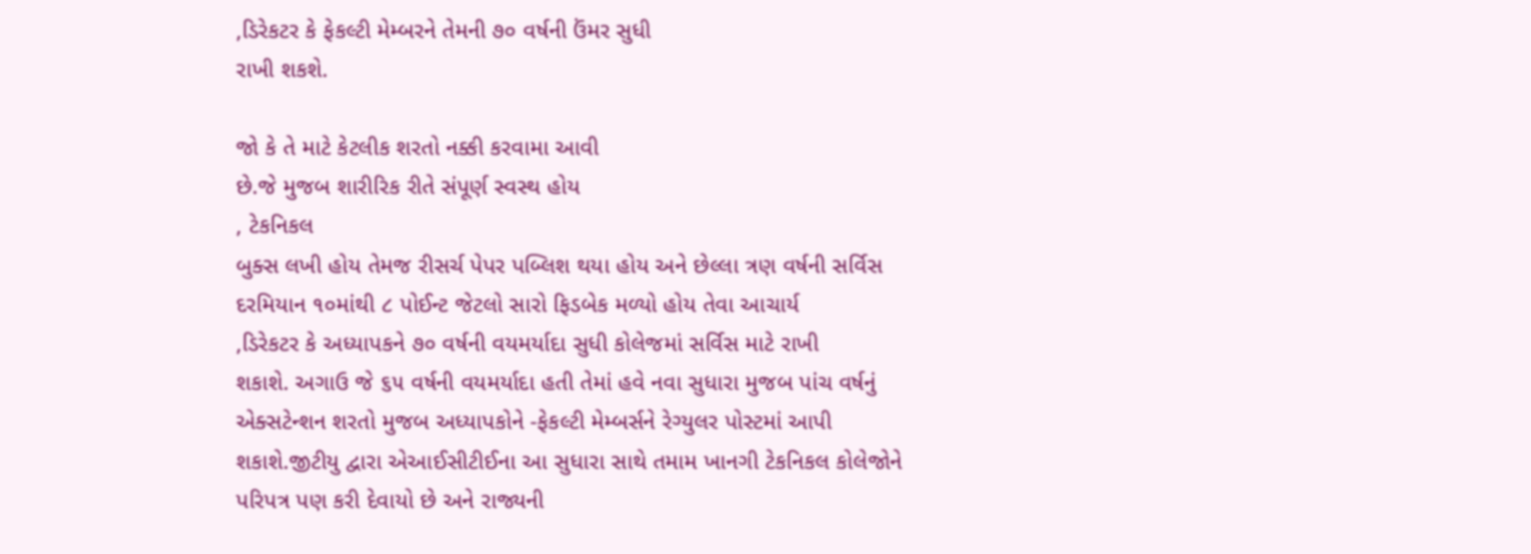,ડિરેકટર કે ફેકલ્ટી મેમ્બરને તેમની ૭૦ વર્ષની ઉંમર સુધી
રાખી શકશે.

જો કે તે માટે કેટલીક શરતો નક્કી કરવામા આવી
છે.જે મુજબ શારીરિક રીતે સંપૂર્ણ સ્વસ્થ હોય
, ટેકનિકલ
બુક્સ લખી હોય તેમજ રીસર્ચ પેપર પબ્લિશ થયા હોય અને છેલ્લા ત્રણ વર્ષની સર્વિસ
દરમિયાન ૧૦માંથી ૮ પોઈન્ટ જેટલો સારો ફિડબેક મળ્યો હોય તેવા આચાર્ય
,ડિરેકટર કે અધ્યાપકને ૭૦ વર્ષની વયમર્યાદા સુધી કોલેજમાં સર્વિસ માટે રાખી
શકાશે. અગાઉ જે ૬૫ વર્ષની વયમર્યાદા હતી તેમાં હવે નવા સુધારા મુજબ પાંચ વર્ષનું
એક્સટેન્શન શરતો મુજબ અધ્યાપકોને -ફેકલ્ટી મેમ્બર્સને રેગ્યુલર પોસ્ટમાં આપી
શકાશે.જીટીયુ દ્વારા એઆઈસીટીઈના આ સુધારા સાથે તમામ ખાનગી ટેકનિકલ કોલેજોને
પરિપત્ર પણ કરી દેવાયો છે અને રાજ્યની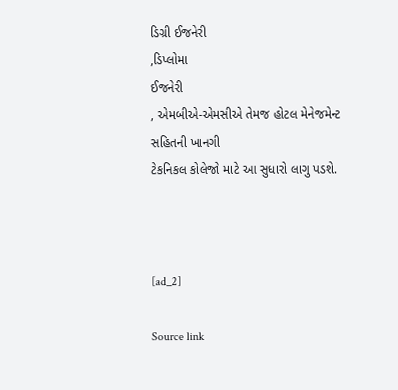ડિગ્રી ઈજનેરી
,ડિપ્લોમા
ઈજનેરી
, એમબીએ-એમસીએ તેમજ હોટલ મેનેજમેન્ટ સહિતની ખાનગી
ટેકનિકલ કોલેજો માટે આ સુધારો લાગુ પડશે.



[ad_2]

Source link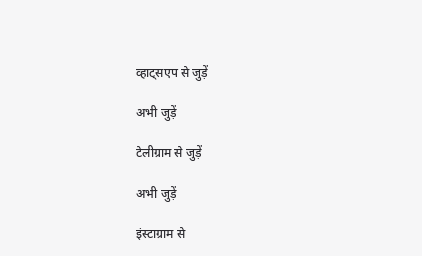व्हाट्सएप से जुड़ें

अभी जुड़ें

टेलीग्राम से जुड़ें

अभी जुड़ें

इंस्टाग्राम से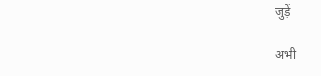जुड़ें

अभी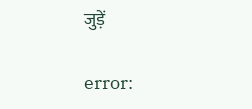जुड़ें

error: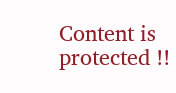Content is protected !!